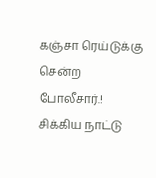கஞ்சா ரெய்டுக்கு சென்ற போலீசார்.! சிக்கிய நாட்டு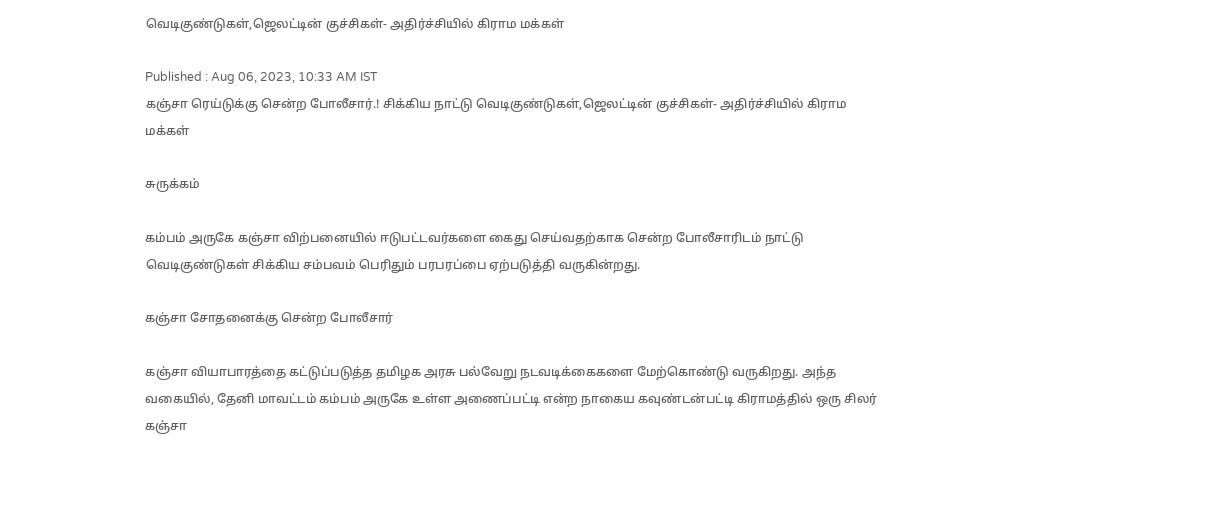வெடிகுண்டுகள்,ஜெலட்டின் குச்சிகள்- அதிர்ச்சியில் கிராம மக்கள்

Published : Aug 06, 2023, 10:33 AM IST
கஞ்சா ரெய்டுக்கு சென்ற போலீசார்.! சிக்கிய நாட்டு வெடிகுண்டுகள்,ஜெலட்டின் குச்சிகள்- அதிர்ச்சியில் கிராம மக்கள்

சுருக்கம்

கம்பம் அருகே கஞ்சா விற்பனையில் ஈடுபட்டவர்களை கைது செய்வதற்காக சென்ற போலீசாரிடம் நாட்டு வெடிகுண்டுகள் சிக்கிய சம்பவம் பெரிதும் பரபரப்பை ஏற்படுத்தி வருகின்றது.

கஞ்சா சோதனைக்கு சென்ற போலீசார்

கஞ்சா வியாபாரத்தை கட்டுப்படுத்த தமிழக அரசு பல்வேறு நடவடிக்கைகளை மேற்கொண்டு வருகிறது. அந்த வகையில், தேனி மாவட்டம் கம்பம் அருகே உள்ள அணைப்பட்டி என்ற நாகைய கவுண்டன்பட்டி கிராமத்தில் ஒரு சிலர் கஞ்சா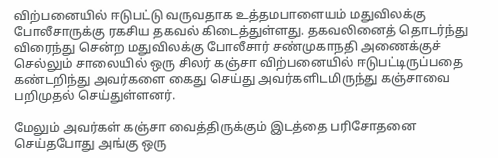விற்பனையில் ஈடுபட்டு வருவதாக உத்தமபாளையம் மதுவிலக்கு போலீசாருக்கு ரகசிய தகவல் கிடைத்துள்ளது. தகவலினைத் தொடர்ந்து விரைந்து சென்ற மதுவிலக்கு போலீசார் சண்முகாநதி அணைக்குச் செல்லும் சாலையில் ஒரு சிலர் கஞ்சா விற்பனையில் ஈடுபட்டிருப்பதை கண்டறிந்து அவர்களை கைது செய்து அவர்களிடமிருந்து கஞ்சாவை பறிமுதல் செய்துள்ளனர்.

மேலும் அவர்கள் கஞ்சா வைத்திருக்கும் இடத்தை பரிசோதனை செய்தபோது அங்கு ஒரு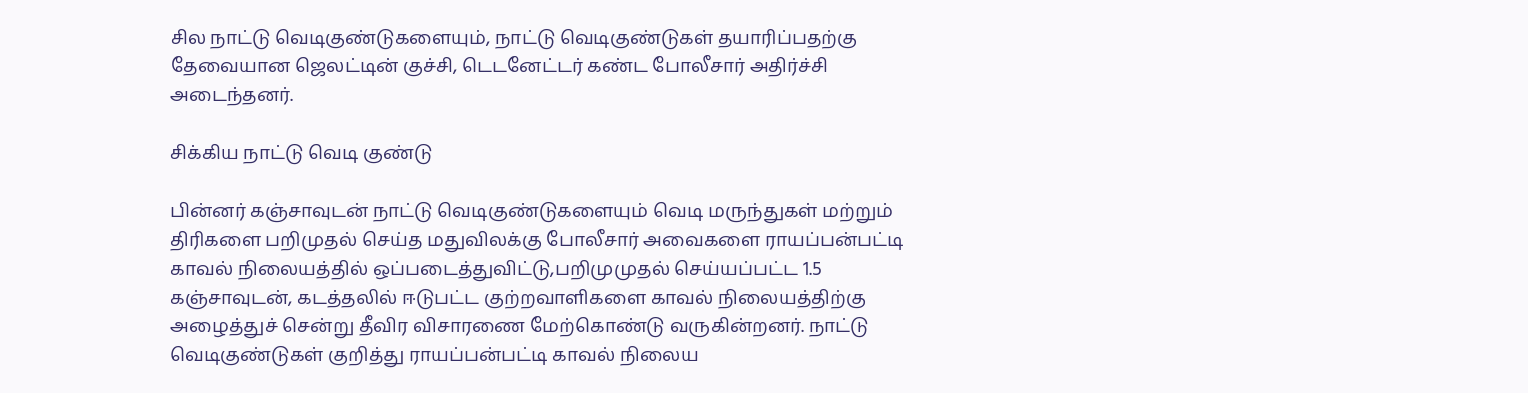சில நாட்டு வெடிகுண்டுகளையும், நாட்டு வெடிகுண்டுகள் தயாரிப்பதற்கு தேவையான ஜெலட்டின் குச்சி, டெடனேட்டர் கண்ட போலீசார் அதிர்ச்சி அடைந்தனர்.

சிக்கிய நாட்டு வெடி குண்டு

பின்னர் கஞ்சாவுடன் நாட்டு வெடிகுண்டுகளையும் வெடி மருந்துகள் மற்றும் திரிகளை பறிமுதல் செய்த மதுவிலக்கு போலீசார் அவைகளை ராயப்பன்பட்டி காவல் நிலையத்தில் ஒப்படைத்துவிட்டு,பறிமுமுதல் செய்யப்பட்ட 1.5 கஞ்சாவுடன், கடத்தலில் ஈடுபட்ட குற்றவாளிகளை காவல் நிலையத்திற்கு அழைத்துச் சென்று தீவிர விசாரணை மேற்கொண்டு வருகின்றனர். நாட்டு வெடிகுண்டுகள் குறித்து ராயப்பன்பட்டி காவல் நிலைய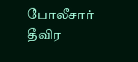போலீசார் தீவிர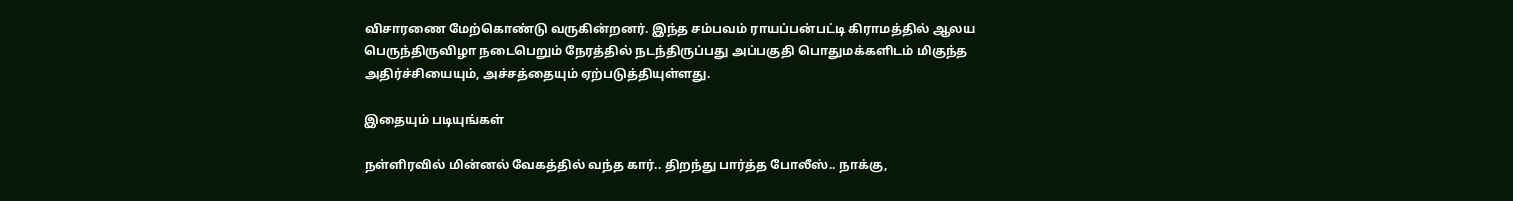விசாரணை மேற்கொண்டு வருகின்றனர். இந்த சம்பவம் ராயப்பன்பட்டி கிராமத்தில் ஆலய பெருந்திருவிழா நடைபெறும் நேரத்தில் நடந்திருப்பது அப்பகுதி பொதுமக்களிடம் மிகுந்த அதிர்ச்சியையும், அச்சத்தையும் ஏற்படுத்தியுள்ளது.

இதையும் படியுங்கள்

நள்ளிரவில் மின்னல் வேகத்தில் வந்த கார்.. திறந்து பார்த்த போலீஸ்.. நாக்கு,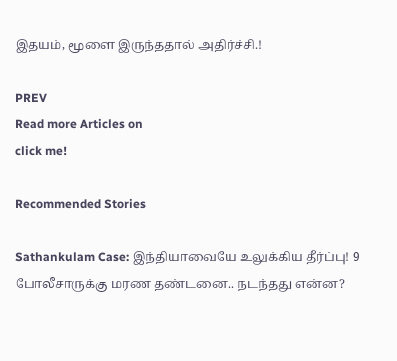இதயம், மூளை இருந்ததால் அதிர்ச்சி.!

PREV
Read more Articles on
click me!

Recommended Stories

Sathankulam Case: இந்தியாவையே உலுக்கிய தீர்ப்பு! 9 போலீசாருக்கு மரண தண்டனை.. நடந்தது என்ன?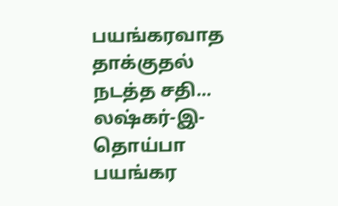பயங்கரவாத தாக்குதல் நடத்த சதி... லஷ்கர்-இ-தொய்பா பயங்கர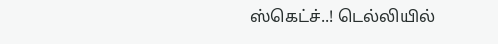ஸ்கெட்ச்..! டெல்லியில்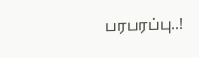பரபரப்பு..!